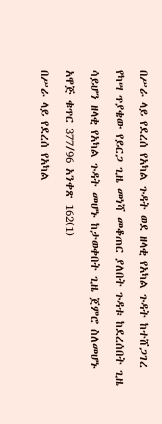በሥራ ላይ የደረሰ የአካል ጉዳት ወደ ዘላቂ የአካል ጉዳት ከተሸጋገረ የካሣ ጥያቄው የይርጋ ጊዜ መነሻ መቆጠር ያለበት ጉዳቱ ከደረሰበት ጊዜ ሳይሆን ዘላቂ የአካል ጉዳት መሆኑ ከታወቀበት ጊዜ ጀምሮ ስለመሆኑ አዋጅ ቁጥር 377/96 አንቀጽ 162(1)
በሥራ ላይ የደረሰ የአካል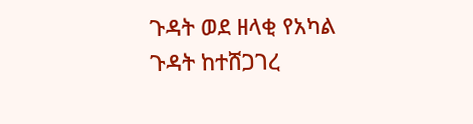ጉዳት ወደ ዘላቂ የአካል ጉዳት ከተሸጋገረ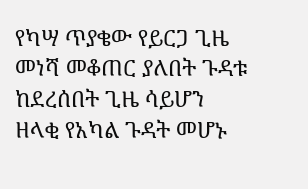የካሣ ጥያቄው የይርጋ ጊዜ መነሻ መቆጠር ያለበት ጉዳቱ ከደረሰበት ጊዜ ሳይሆን ዘላቂ የአካል ጉዳት መሆኑ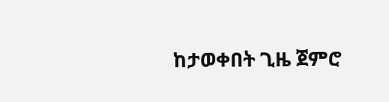ከታወቀበት ጊዜ ጀምሮ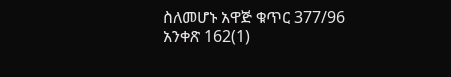ስለመሆኑ አዋጅ ቁጥር 377/96 አንቀጽ 162(1)